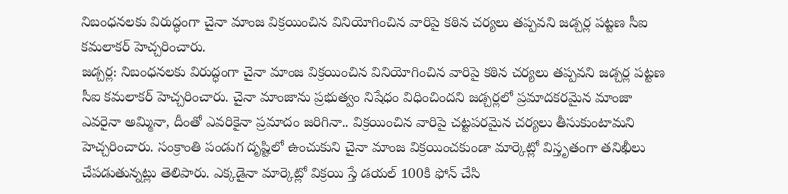నిబంధనలకు విరుద్ధంగా చైనా మాంజ విక్రయించిన వినియోగించిన వారిపై కఠిన చర్యలు తప్పవని జడ్చర్ల పట్టణ సీఐ కమలాకర్ హెచ్చరించారు.
జడ్చర్ల: నిబంధనలకు విరుద్ధంగా చైనా మాంజ విక్రయించిన వినియోగించిన వారిపై కఠిన చర్యలు తప్పవని జడ్చర్ల పట్టణ సీఐ కమలాకర్ హెచ్చరించారు. చైనా మాంజాను ప్రభుత్వం నిషేధం విధించిందని జడ్చర్లలో ప్రమాదకరమైన మాంజా ఎవరైనా అమ్మినా, దీంతో ఎవరికైనా ప్రమాదం జరిగినా.. విక్రయించిన వారిపై చట్టపరమైన చర్యలు తీసుకుంటామని హెచ్చరించారు. సంక్రాంతి పండుగ దృష్టిలో ఉంచుకుని చైనా మాంజ విక్రయించకుండా మార్కెట్లో విస్తృతంగా తనిఖీలు చేపడుతున్నట్లు తెలిపారు. ఎక్కడైనా మార్కెట్లో విక్రయి స్తే డయల్ 100కి ఫోన్ చేసి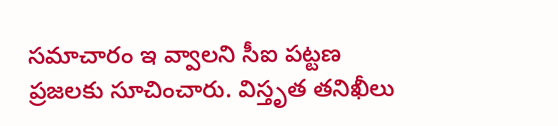సమాచారం ఇ వ్వాలని సీఐ పట్టణ ప్రజలకు సూచించారు. విస్తృత తనిఖీలు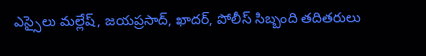ఎస్సైలు మల్లేష్, జయప్రసాద్, ఖాదర్, పోలీస్ సిబ్బంది తదితరులు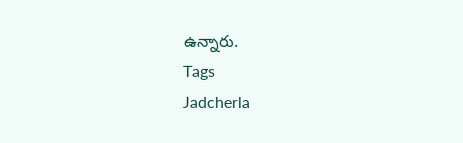ఉన్నారు.
Tags
Jadcherla